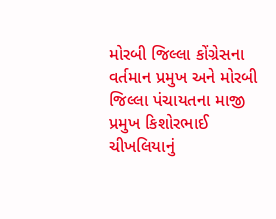મોરબી જિલ્લા કોંગ્રેસના વર્તમાન પ્રમુખ અને મોરબી જિલ્લા પંચાયતના માજી પ્રમુખ કિશોરભાઈ ચીખલિયાનું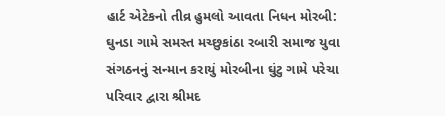હાર્ટ એટેકનો તીવ્ર હુમલો આવતા નિધન મોરબી: ઘુનડા ગામે સમસ્ત મચ્છુકાંઠા રબારી સમાજ યુવા સંગઠનનું સન્માન કરાયું મોરબીના ઘુંટુ ગામે પરેચા પરિવાર દ્વારા શ્રીમદ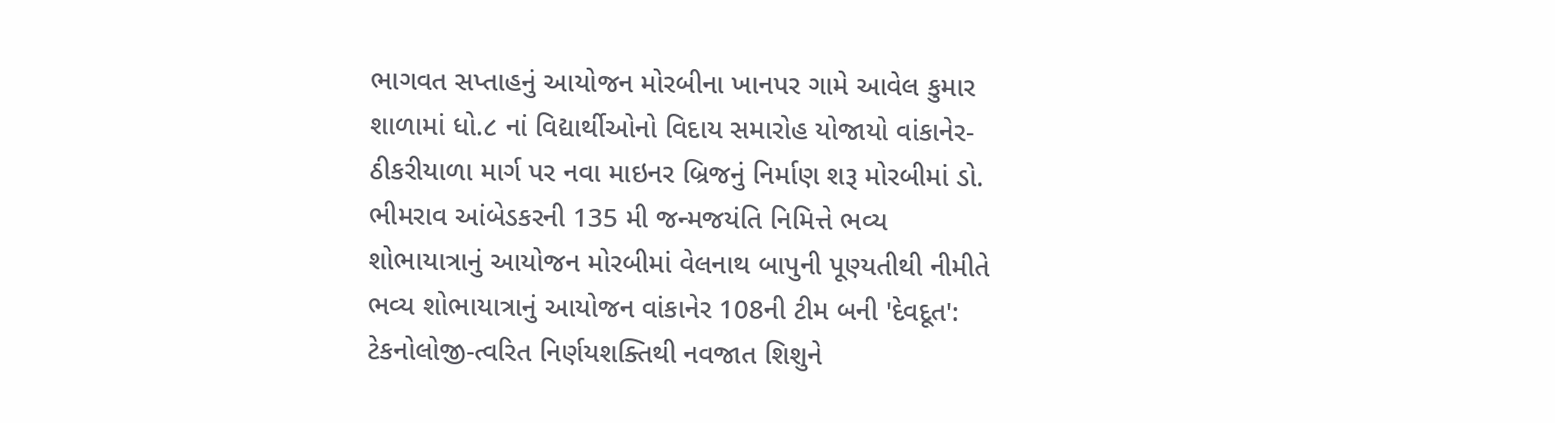ભાગવત સપ્તાહનું આયોજન મોરબીના ખાનપર ગામે આવેલ કુમાર શાળામાં ધો.૮ નાં વિદ્યાર્થીઓનો વિદાય સમારોહ યોજાયો વાંકાનેર-ઠીકરીયાળા માર્ગ પર નવા માઇનર બ્રિજનું નિર્માણ શરૂ મોરબીમાં ડો. ભીમરાવ આંબેડકરની 135 મી જન્મજયંતિ નિમિત્તે ભવ્ય શોભાયાત્રાનું આયોજન મોરબીમાં વેલનાથ બાપુની પૂણ્યતીથી નીમીતે ભવ્ય શોભાયાત્રાનું આયોજન વાંકાનેર 108ની ટીમ બની 'દેવદૂત': ટેકનોલોજી-ત્વરિત નિર્ણયશક્તિથી નવજાત શિશુને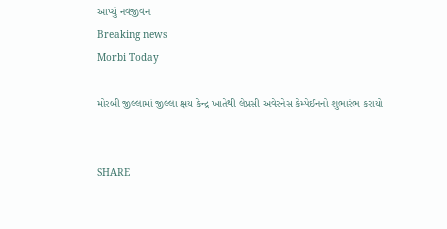આપ્યું નવજીવન
Breaking news
Morbi Today

મોરબી જીલ્લામાં જીલ્લા ક્ષય કેન્દ્ર ખાતેથી લેપ્રસી અવેરનેસ કેમ્પેઈનનો શુભારંભ કરાયો


SHARE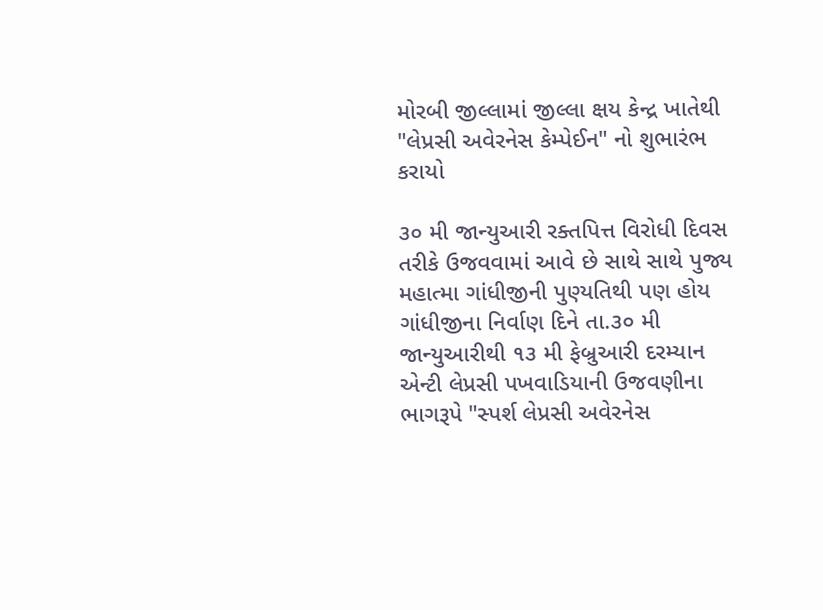મોરબી જીલ્લામાં જીલ્લા ક્ષય કેન્દ્ર ખાતેથી "લેપ્રસી અવેરનેસ કેમ્પેઈન" નો શુભારંભ કરાયો

૩૦ મી જાન્યુઆરી રક્તપિત્ત વિરોધી દિવસ તરીકે ઉજવવામાં આવે છે સાથે સાથે પુજ્ય મહાત્મા ગાંધીજીની પુણ્યતિથી પણ હોય ગાંધીજીના નિર્વાણ દિને તા.૩૦ મી જાન્યુઆરીથી ૧૩ મી ફેબ્રુઆરી દરમ્યાન એન્ટી લેપ્રસી પખવાડિયાની ઉજવણીના ભાગરૂપે "સ્પર્શ લેપ્રસી અવેરનેસ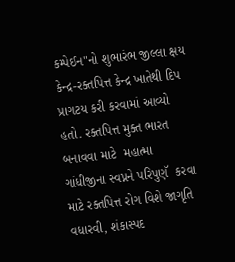કમ્પેઈન"નો શુભારંભ જીલ્લા ક્ષય કેન્દ્ર-રક્તપિત્ત કેન્દ્ર ખાતેથી દિપ પ્રાગટય કરી કરવામાં આવ્યો હતો. રક્તપિત્ત મુક્ત ભારત બનાવવા માટે  મહાત્મા ગાંધીજીના સ્વપ્નને પરિપુણૅ  કરવા માટે રક્તપિત્ત રોગ વિશે જાગૃતિ વધારવી, શંકાસ્પદ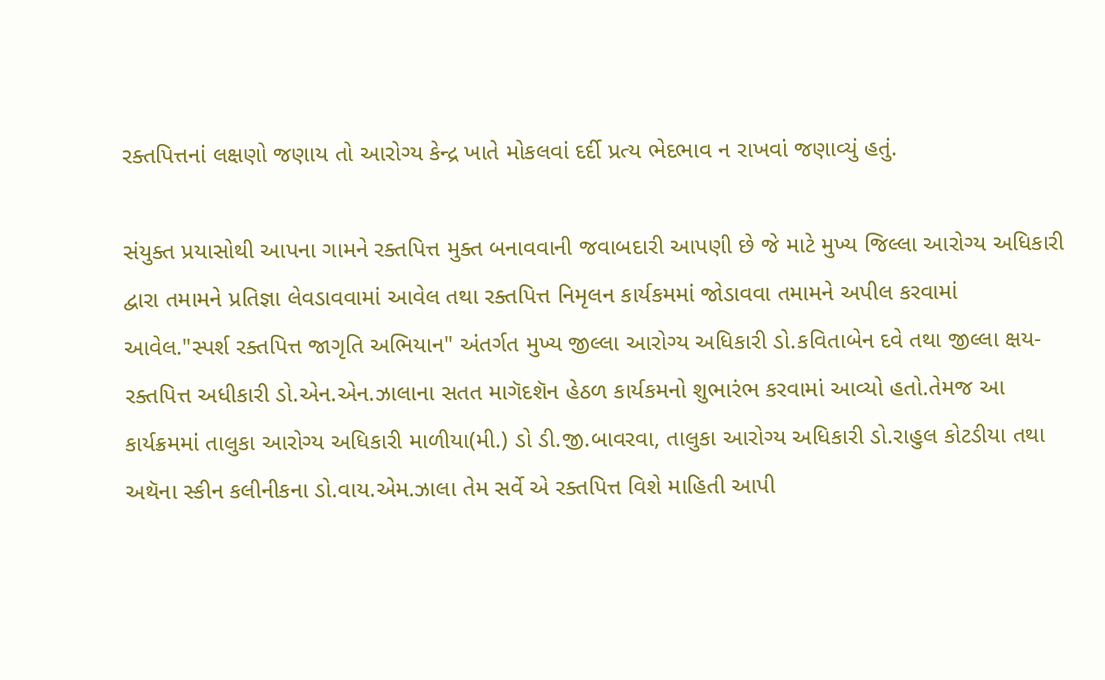રક્તપિત્તનાં લક્ષણો જણાય તો આરોગ્ય કેન્દ્ર ખાતે મોકલવાં દર્દી પ્રત્ય ભેદભાવ ન રાખવાં જણાવ્યું હતું.

સંયુક્ત પ્રયાસોથી આપના ગામને રક્તપિત્ત મુક્ત બનાવવાની જવાબદારી આપણી છે જે માટે મુખ્ય જિલ્લા આરોગ્ય અધિકારી દ્વારા તમામને પ્રતિજ્ઞા લેવડાવવામાં આવેલ તથા રક્તપિત્ત નિમૃલન કાર્યકમમાં જોડાવવા તમામને અપીલ કરવામાં આવેલ."સ્પર્શ રક્તપિત્ત જાગૃતિ અભિયાન" અંતર્ગત મુખ્ય જીલ્લા આરોગ્ય અધિકારી ડો.કવિતાબેન દવે તથા જીલ્લા ક્ષય-રક્તપિત્ત અધીકારી ડો.એન.એન.ઝાલાના સતત માગૅદશૅન હેઠળ કાર્યકમનો શુભારંભ કરવામાં આવ્યો હતો.તેમજ આ કાર્યક્રમમાં તાલુકા આરોગ્ય અધિકારી માળીયા(મી.) ડો ડી.જી.બાવરવા, તાલુકા આરોગ્ય અધિકારી ડો.રાહુલ કોટડીયા તથા અથૅના સ્કીન કલીનીકના ડો.વાય.એમ.ઝાલા તેમ સર્વે એ રક્તપિત્ત વિશે માહિતી આપી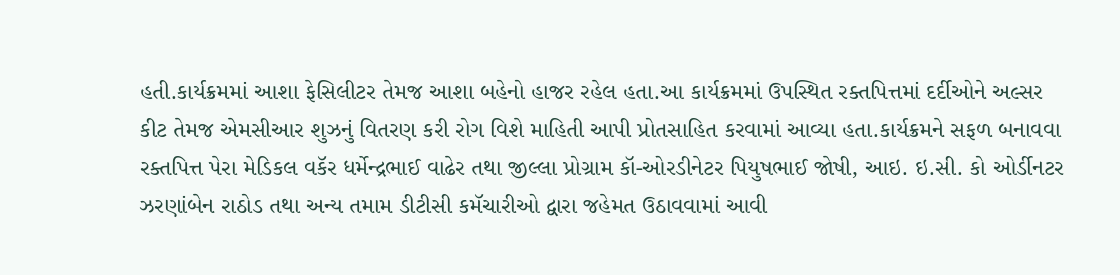હતી.કાર્યક્રમમાં આશા ફેસિલીટર તેમજ આશા બહેનો હાજર રહેલ હતા.આ કાર્યક્રમમાં ઉપસ્થિત રક્તપિત્તમાં દર્દીઓને અલ્સર કીટ તેમજ એમસીઆર શુઝનું વિતરણ કરી રોગ વિશે માહિતી આપી પ્રોતસાહિત કરવામાં આવ્યા હતા.કાર્યક્રમને સફળ બનાવવા રક્તપિત્ત પેરા મેડિકલ વકૅર ધર્મેન્દ્રભાઈ‌ વાઢેર તથા જીલ્લા પ્રોગ્રામ કૉ-ઓરડીનેટર પિયુષભાઈ જોષી, આઇ. ઇ.સી. કો ઓર્ડીનટર ઝરણાંબેન રાઠોડ તથા અન્ય તમામ ડીટીસી કમૅચારીઓ દ્વારા જહેમત ઉઠાવવામાં આવી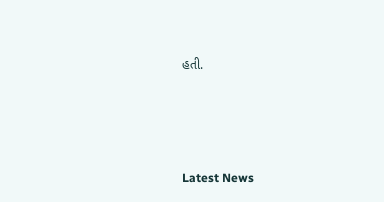હતી.






Latest News